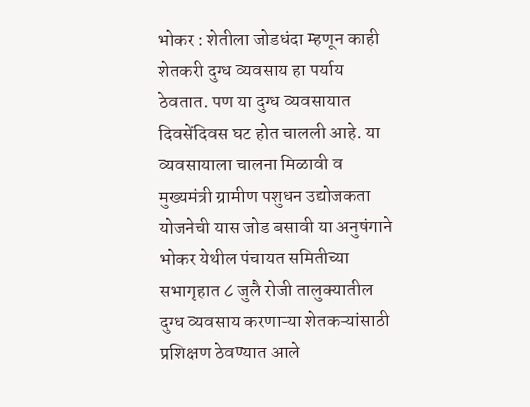भोकर : शेतीला जोडधंदा म्हणून काही शेतकरी दुग्ध व्यवसाय हा पर्याय ठेवतात. पण या दुग्ध व्यवसायात दिवसेंदिवस घट होत चालली आहे. या व्यवसायाला चालना मिळावी व मुख्यमंत्री ग्रामीण पशुधन उद्योजकता योजनेची यास जोड बसावी या अनुषंगाने भोकर येथील पंचायत समितीच्या सभागृहात ८ जुलै रोजी तालुक्यातील दुग्ध व्यवसाय करणाऱ्या शेतकऱ्यांसाठी प्रशिक्षण ठेवण्यात आले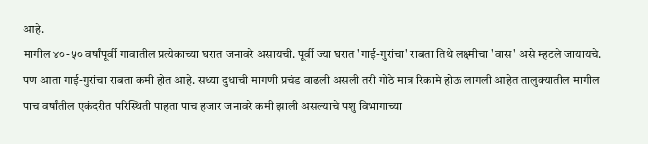आहे.
मागील ४०-५० वर्षांपूर्वी गावातील प्रत्येकाच्या घरात जनावरे असायची. पूर्वी ज्या घरात 'गाई-गुरांचा' राबता तिथे लक्ष्मीचा 'वास' असे म्हटले जायायचे. पण आता गाई-गुरांचा राबता कमी होत आहे. सध्या दुधाची मागणी प्रचंड वाढली असली तरी गोठे मात्र रिकामे होऊ लागली आहेत तालुक्यातील मागील पाच वर्षांतील एकंदरीत परिस्थिती पाहता पाच हजार जनावरे कमी झाली असल्याचे पशु विभागाच्या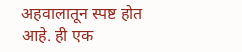अहवालातून स्पष्ट होत आहे. ही एक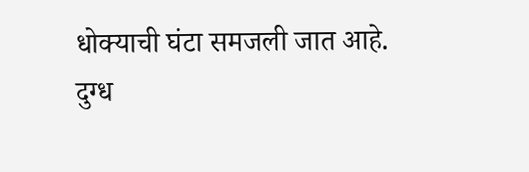धोक्याची घंटा समजली जात आहे.
दुग्ध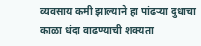व्यवसाय कमी झाल्याने हा पांढऱ्या दुधाचा काळा धंदा वाढण्याची शक्यता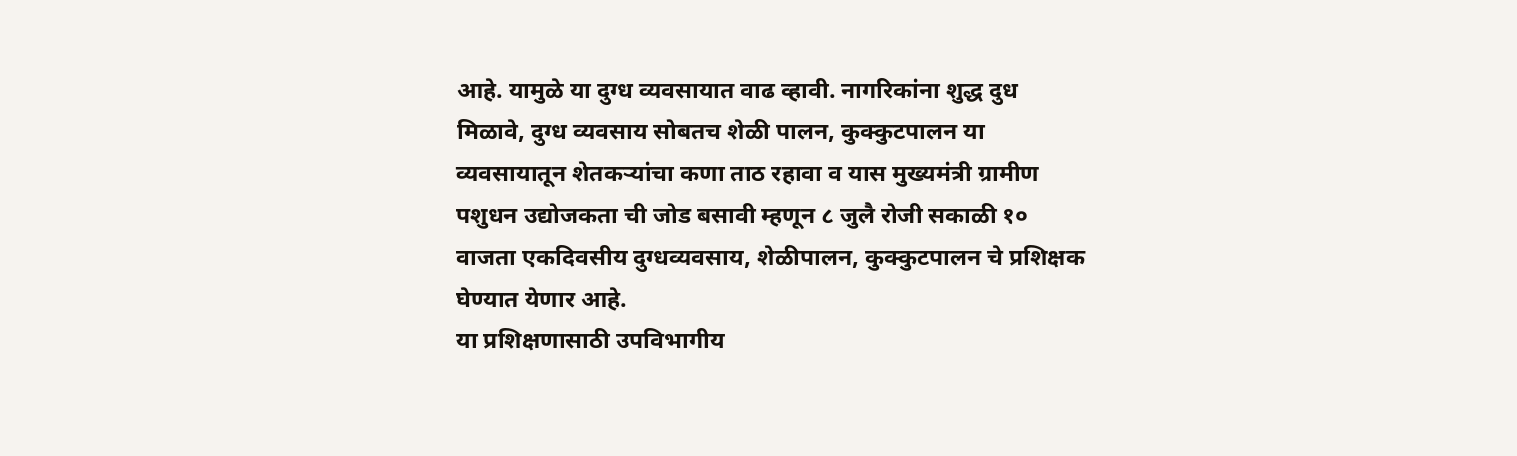आहे. यामुळे या दुग्ध व्यवसायात वाढ व्हावी. नागरिकांना शुद्ध दुध मिळावे, दुग्ध व्यवसाय सोबतच शेळी पालन, कुक्कुटपालन या व्यवसायातून शेतकऱ्यांचा कणा ताठ रहावा व यास मुख्यमंत्री ग्रामीण पशुधन उद्योजकता ची जोड बसावी म्हणून ८ जुलै रोजी सकाळी १० वाजता एकदिवसीय दुग्धव्यवसाय, शेळीपालन, कुक्कुटपालन चे प्रशिक्षक घेण्यात येणार आहे.
या प्रशिक्षणासाठी उपविभागीय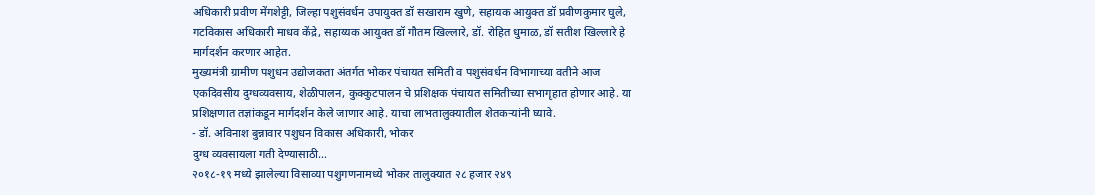अधिकारी प्रवीण मेंगशेट्टी, जिल्हा पशुसंवर्धन उपायुक्त डॉ सखाराम खुणे, सहायक आयुक्त डॉ प्रवीणकुमार घुले, गटविकास अधिकारी माधव केंद्रे, सहाय्यक आयुक्त डॉ गौतम खिल्लारे, डॉ. रोहित धुमाळ, डॉ सतीश खिल्लारे हे मार्गदर्शन करणार आहेत.
मुख्यमंत्री ग्रामीण पशुधन उद्योजकता अंतर्गत भोकर पंचायत समिती व पशुसंवर्धन विभागाच्या वतीने आज एकदिवसीय दुग्धव्यवसाय, शेळीपालन, कुक्कुटपालन चे प्रशिक्षक पंचायत समितीच्या सभागृहात होणार आहे. या प्रशिक्षणात तज्ञांकडून मार्गदर्शन केले जाणार आहे. याचा लाभतालुक्यातील शेतकऱ्यांनी घ्यावे.
- डॉ. अविनाश बुन्नावार पशुधन विकास अधिकारी, भोकर
दुग्ध व्यवसायला गती देण्यासाठी...
२०१८-१९ मध्ये झालेल्या विसाव्या पशुगणनामध्ये भोकर तालुक्यात २८ हजार २४९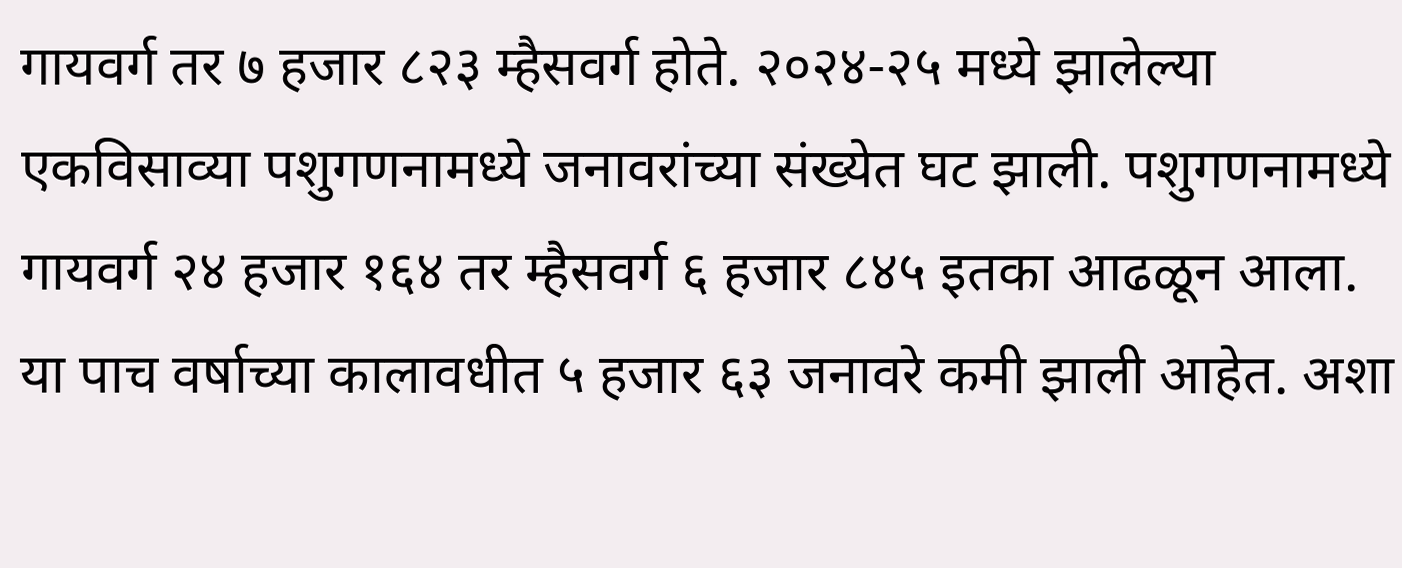गायवर्ग तर ७ हजार ८२३ म्हैसवर्ग होते. २०२४-२५ मध्ये झालेल्या एकविसाव्या पशुगणनामध्ये जनावरांच्या संख्येत घट झाली. पशुगणनामध्ये गायवर्ग २४ हजार १६४ तर म्हैसवर्ग ६ हजार ८४५ इतका आढळून आला. या पाच वर्षाच्या कालावधीत ५ हजार ६३ जनावरे कमी झाली आहेत. अशा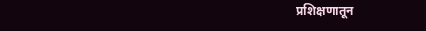प्रशिक्षणातून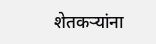शेतकऱ्यांना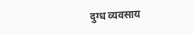दुग्ध व्यवसाय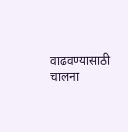वाढवण्यासाठी चालना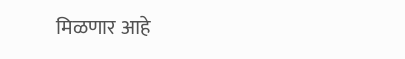मिळणार आहे